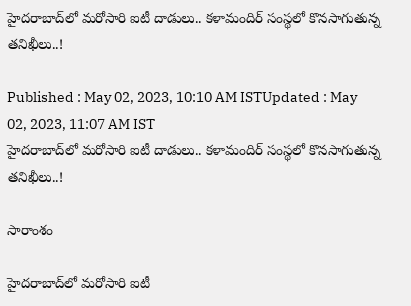హైదరాబాద్‌లో మరోసారి ఐటీ దాడులు.. కళామందిర్ సంస్థలో కొనసాగుతున్న తనిఖీలు..!

Published : May 02, 2023, 10:10 AM ISTUpdated : May 02, 2023, 11:07 AM IST
హైదరాబాద్‌లో మరోసారి ఐటీ దాడులు.. కళామందిర్ సంస్థలో కొనసాగుతున్న తనిఖీలు..!

సారాంశం

హైదరాబాద్‌లో మరోసారి ఐటీ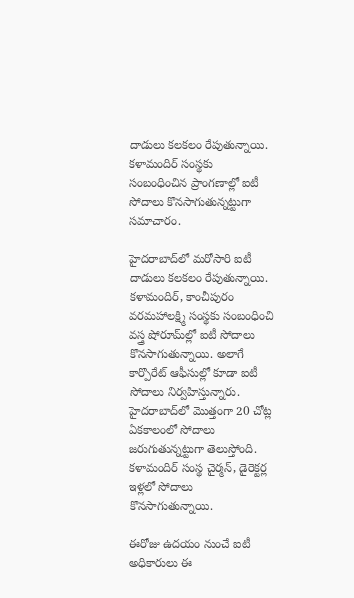దాడులు కలకలం రేపుతున్నాయి. కళామందిర్ సంస్థకు సంబంధించిన ప్రాంగణాల్లో ఐటీ సోదాలు కొనసాగుతున్నట్టుగా సమాచారం.

హైదరాబాద్‌లో మరోసారి ఐటీ దాడులు కలకలం రేపుతున్నాయి. కళామందిర్, కాంచీపురం వరమహాలక్ష్మి సంస్థకు సంబంధించి వస్త్ర షోరూమ్‌ల్లో ఐటీ సోదాలు కొనసాగుతున్నాయి. అలాగే కార్పొరేట్ ఆఫీసుల్లో కూడా ఐటీ సోదాలు నిర్వహిస్తున్నారు. హైదరాబాద్‌లో మొత్తంగా 20 చోట్ల ఏకకాలంలో సోదాలు జరుగుతున్నట్టుగా తెలుస్తోంది. కళామందిర్ సంస్థ చైర్మన్‌, డైరెక్టర్ల ఇళ్లలో సోదాలు కొనసాగుతున్నాయి.

ఈరోజు ఉదయం నుంచే ఐటీ అధికారులు ఈ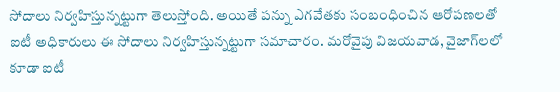సోదాలు నిర్వహిస్తున్నట్టుగా తెలుస్తోంది. అయితే పన్ను ఎగవేతకు సంబంధించిన ఆరోపణలతో ఐటీ అధికారులు ఈ సోదాలు నిర్వహిస్తున్నట్టుగా సమాచారం. మరోవైపు విజయవాడ, వైజాగ్‌లలో కూడా ఐటీ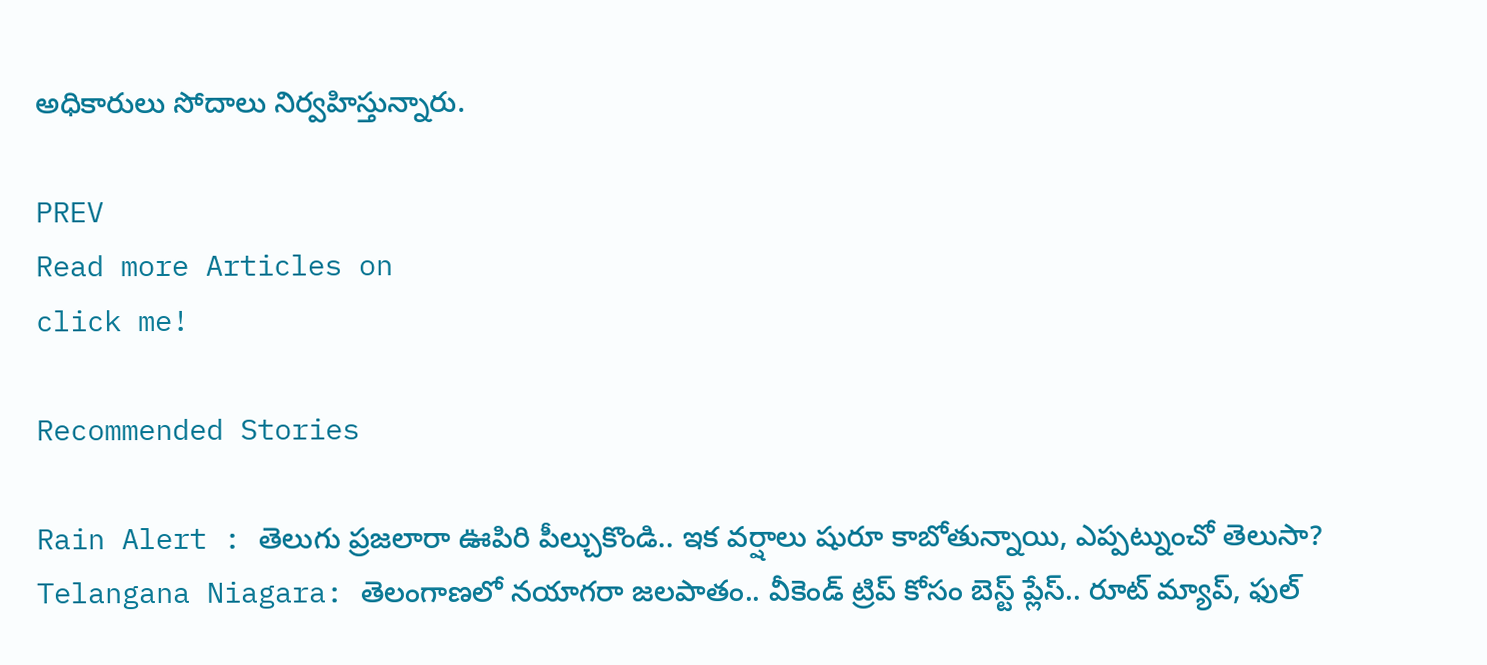అధికారులు సోదాలు నిర్వహిస్తున్నారు.

PREV
Read more Articles on
click me!

Recommended Stories

Rain Alert : తెలుగు ప్రజలారా ఊపిరి పీల్చుకొండి.. ఇక వర్షాలు షురూ కాబోతున్నాయి, ఎప్పట్నుంచో తెలుసా?
Telangana Niagara: తెలంగాణలో నయాగరా జలపాతం.. వీకెండ్ ట్రిప్ కోసం బెస్ట్ ప్లేస్.. రూట్ మ్యాప్, ఫుల్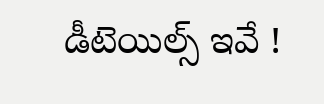డీటెయిల్స్ ఇవే !